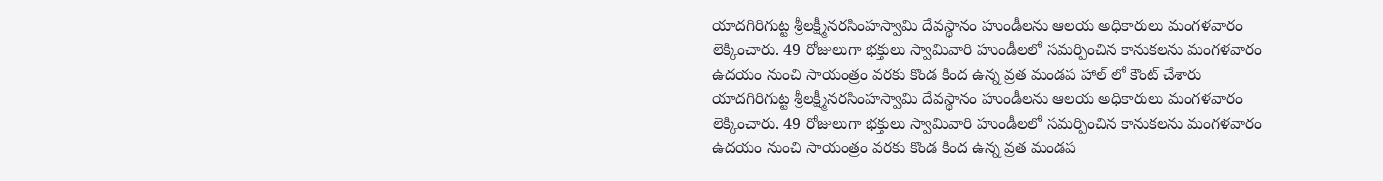యాదగిరిగుట్ట శ్రీలక్ష్మీనరసింహస్వామి దేవస్థానం హుండీలను ఆలయ అధికారులు మంగళవారం లెక్కించారు. 49 రోజులుగా భక్తులు స్వామివారి హుండీలలో సమర్పించిన కానుకలను మంగళవారం ఉదయం నుంచి సాయంత్రం వరకు కొండ కింద ఉన్న వ్రత మండప హాల్ లో కౌంట్ చేశారు
యాదగిరిగుట్ట శ్రీలక్ష్మీనరసింహస్వామి దేవస్థానం హుండీలను ఆలయ అధికారులు మంగళవారం లెక్కించారు. 49 రోజులుగా భక్తులు స్వామివారి హుండీలలో సమర్పించిన కానుకలను మంగళవారం ఉదయం నుంచి సాయంత్రం వరకు కొండ కింద ఉన్న వ్రత మండప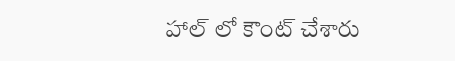హాల్ లో కౌంట్ చేశారు